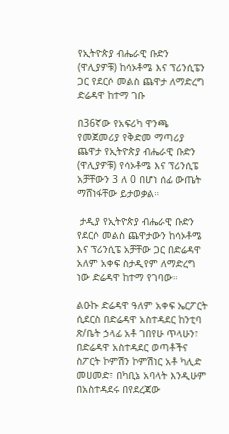የኢትዮጵያ ብሔራዊ ቡድን (ዋሊያዎቹ) ከሳኦቶሜ እና ፕሪንሲፔን ጋር የደርሶ መልስ ጨዋታ ለማድረግ ድሬዳዋ ከተማ ገቡ

በ36ኛው የአፍሪካ ዋንጫ የመጀመሪያ የቅድመ ማጣሪያ ጨዋታ የኢትዮጵያ ብሔራዊ ቡድን (ዋሊያዎቹ) የሳኦቶሜ እና ፕሪንሲፔ አቻቸውን 3 ለ 0 በሆነ ሰፊ ውጤት ማሸነፋቸው ይታወቃል።

 ታዲያ የኢትዮጵያ ብሔራዊ ቡድን የደርሶ መልስ ጨዋታውን ከሳኦቶሜ እና ፕሪንሲፔ አቻቸው ጋር በድሬዳዋ አለም አቀፍ ስታዲየም ለማድረግ ነው ድሬዳዋ ከተማ የገባው።

ልዑኩ ድሬዳዋ ዓለም አቀፍ ኤርፖርት ሲደርስ በድሬዳዋ አስተዳደር ከንቲባ ጽ/ቤት ኃላፊ አቶ ገበየሁ ጥላሁን፣ በድሬዳዋ አስተዳደር ወጣቶችና ስፖርት ኮምሽን ኮምሽነር አቶ ካሊድ መሀመድ፣ በካቢኔ አባላት እንዲሁም በአስተዳደሩ በየደረጃው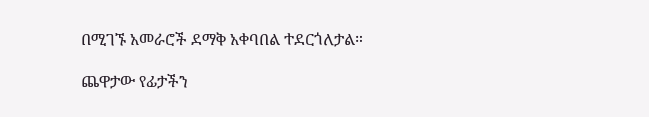በሚገኙ አመራሮች ደማቅ አቀባበል ተደርጎለታል።

ጨዋታው የፊታችን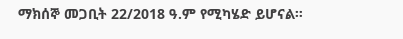ማክሰኞ መጋቢት 22/2018 ዓ.ም የሚካሄድ ይሆናል።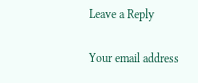Leave a Reply

Your email address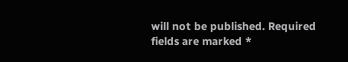will not be published. Required fields are marked *